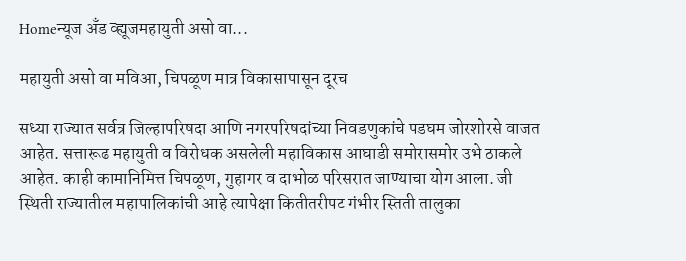Homeन्यूज अँड व्ह्यूजमहायुती असो वा...

महायुती असो वा मविआ, चिपळूण मात्र विकासापासून दूरच

सध्या राज्यात सर्वत्र जिल्हापरिषदा आणि नगरपरिषदांच्या निवडणुकांचे पडघम जोरशोरसे वाजत आहेत. सत्तारूढ महायुती व विरोधक असलेली महाविकास आघाडी समोरासमोर उभे ठाकले आहेत. काही कामानिमित्त चिपळूण, गुहागर व दाभोळ परिसरात जाण्याचा योग आला. जी स्थिती राज्यातील महापालिकांची आहे त्यापेक्षा कितीतरीपट गंभीर स्तिती तालुका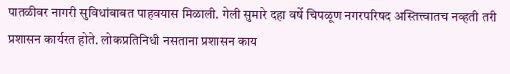पातळीवर नागरी सुविधांबाबत पाहवयास मिळाली. गेली सुमारे दहा वर्षे चिपळूण नगरपरिषद अस्तित्त्वातच नव्हती तरी प्रशासन कार्यरत होते. लोकप्रतिनिधी नसताना प्रशासन काय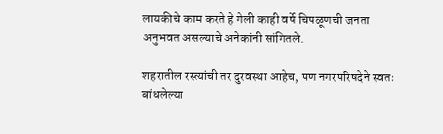लायकीचे काम करते हे गेली काही वर्षे चिपळूणची जनता अनुभवत असल्याचे अनेकांनी सांगितले.

शहरातील रस्त्यांची तर दुरवस्था आहेच, पण नगरपरिषदेने स्वतः बांधलेल्या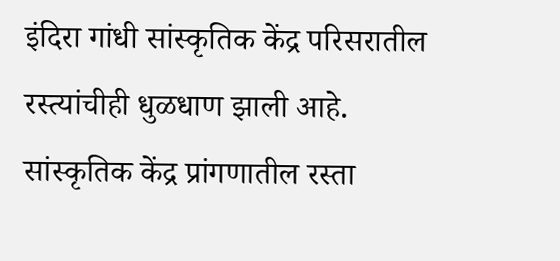इंदिरा गांधी सांस्कृतिक केंद्र परिसरातील रस्त्यांचीही धुळधाण झाली आहे. सांस्कृतिक केंद्र प्रांगणातील रस्ता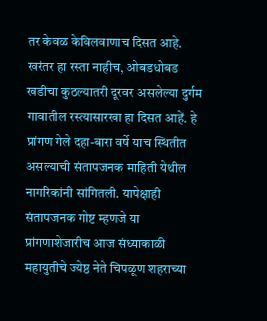तर केवळ केविलवाणाच दिसत आहे. खरंतर हा रस्ता नाहीच, ओबडधोबड खडीचा कुठल्यातरी दूरवर असलेल्या दुर्गम गावातील रस्त्यासारखा हा दिसत आहें. हे प्रांगण गेले दहा-बारा वर्षे याच स्थितीत असल्याची संतापजनक माहिती येथील नागरिकांनी सांगितली. यापेक्षाही संतापजनक गोष्ट म्हणजे या प्रांगणाशेजारीच आज संध्याकाळी महायुतीचे ज्येष्ठ नेते चिपळूण शहराच्या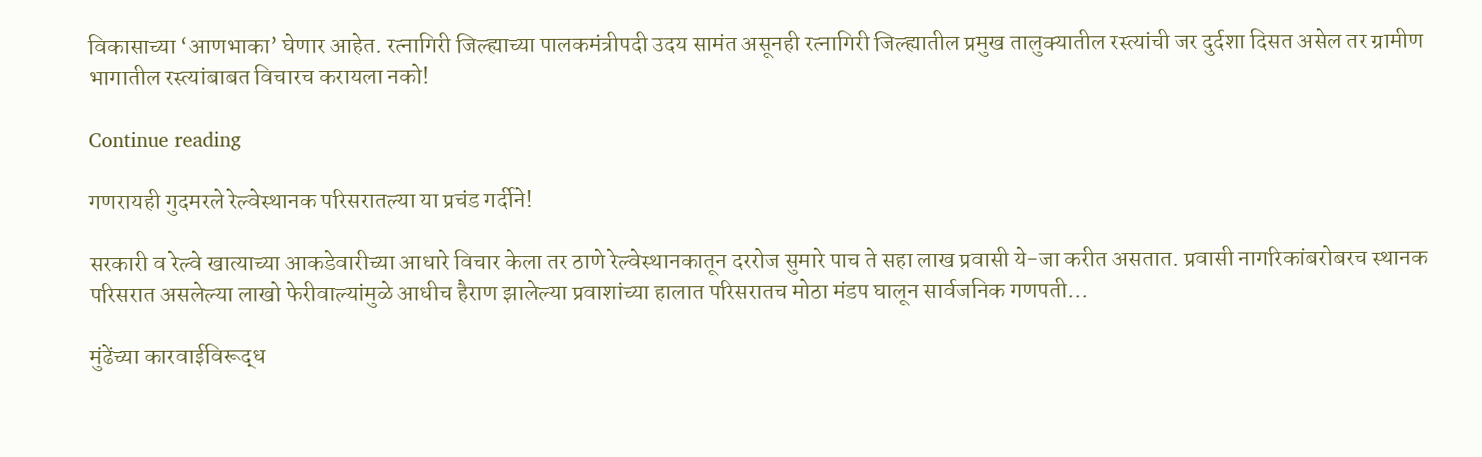विकासाच्या ‘आणभाका’ घेणार आहेत. रत्नागिरी जिल्ह्याच्या पालकमंत्रीपदी उदय सामंत असूनही रत्नागिरी जिल्ह्यातील प्रमुख तालुक्यातील रस्त्यांची जर दुर्दशा दिसत असेल तर ग्रामीण भागातील रस्त्यांबाबत विचारच करायला नको!

Continue reading

गणरायही गुदमरले रेल्वेस्थानक परिसरातल्या या प्रचंड गर्दीने!

सरकारी व रेल्वे खात्याच्या आकडेवारीच्या आधारे विचार केला तर ठाणे रेल्वेस्थानकातून दररोज सुमारे पाच ते सहा लाख प्रवासी ये-जा करीत असतात. प्रवासी नागरिकांबरोबरच स्थानक परिसरात असलेल्या लाखो फेरीवाल्यांमुळे आधीच हैराण झालेल्या प्रवाशांच्या हालात परिसरातच मोठा मंडप घालून सार्वजनिक गणपती...

मुंढेंच्या कारवाईविरूद्ध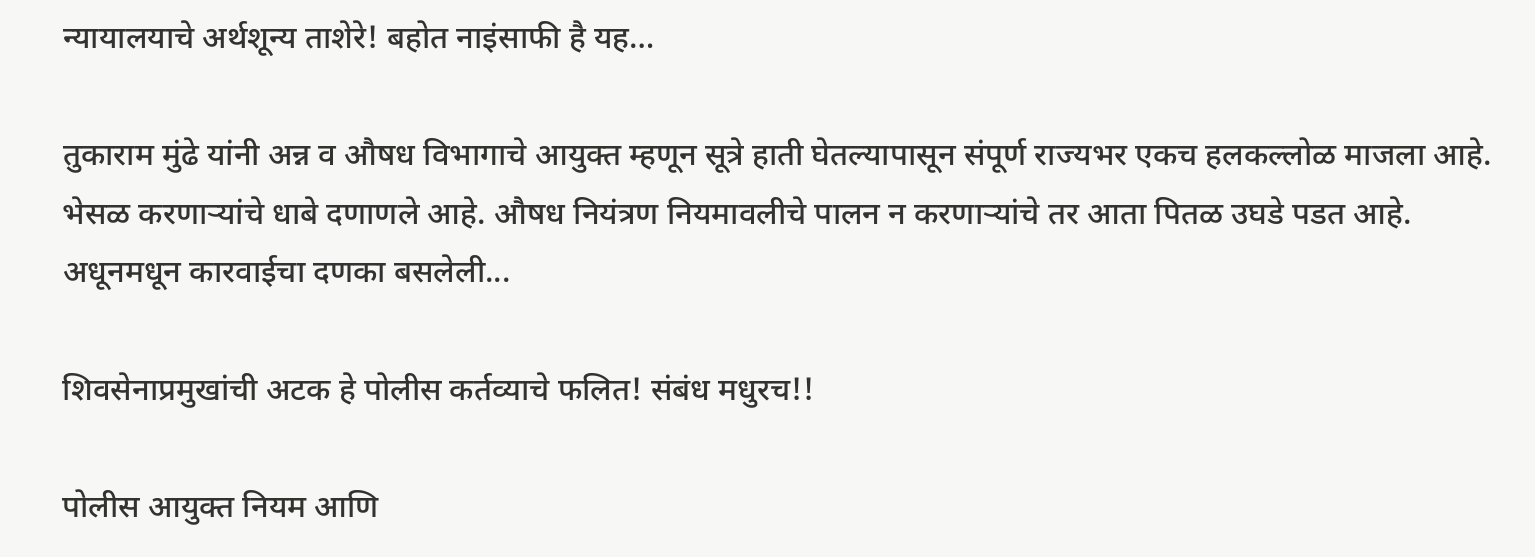न्यायालयाचे अर्थशून्य ताशेरे! बहोत नाइंसाफी है यह…

तुकाराम मुंढे यांनी अन्न व औषध विभागाचे आयुक्त म्हणून सूत्रे हाती घेतल्यापासून संपूर्ण राज्यभर एकच हलकल्लोळ माजला आहे. भेसळ करणाऱ्यांचे धाबे दणाणले आहे. औषध नियंत्रण नियमावलीचे पालन न करणाऱ्यांचे तर आता पितळ उघडे पडत आहे. अधूनमधून कारवाईचा दणका बसलेली...

शिवसेनाप्रमुखांची अटक हे पोलीस कर्तव्याचे फलित! संबंध मधुरच!!

पोलीस आयुक्त नियम आणि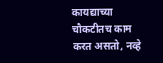कायद्याच्या चौकटीतच काम करत असतो, नव्हे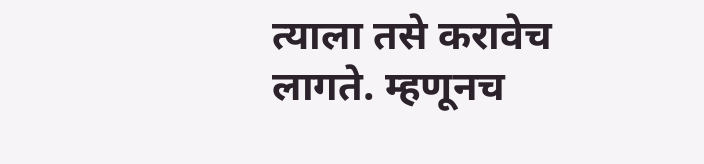त्याला तसे करावेच लागते. म्हणूनच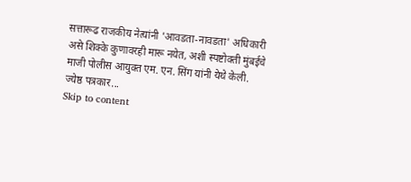सत्तारूढ राजकीय नेत्यांनी 'आवडता-नावडता' अधिकारी असे शिक्के कुणावरही मारू नयेत, अशी स्पष्टोक्ती मुंबईचे माजी पोलीस आयुक्त एम. एन. सिंग यांनी येथे केली. ज्येष्ठ पत्रकार...
Skip to content